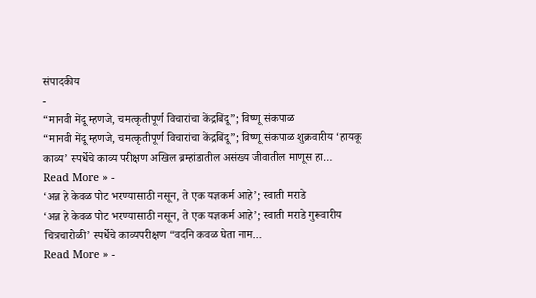संपादकीय
-
“मानवी मेंदू म्हणजे, चमत्कृतीपूर्ण विचारांचा केंद्रबिंदू”; विष्णू संकपाळ
“मानवी मेंदू म्हणजे, चमत्कृतीपूर्ण विचारांचा केंद्रबिंदू”; विष्णू संकपाळ शुक्रवारीय ‘हायकू काव्य’ स्पर्धेचे काव्य परीक्षण अखिल ब्रम्हांडातील असंख्य जीवातील माणूस हा…
Read More » -
‘अन्न हे केवळ पोट भरण्यासाठी नसून, ते एक यज्ञकर्म आहे’; स्वाती मराडे
‘अन्न हे केवळ पोट भरण्यासाठी नसून, ते एक यज्ञकर्म आहे’; स्वाती मराडे गुरूवारीय चित्रचारोळी’ स्पर्धेचे काव्यपरीक्षण “वदनि कवळ घेता नाम…
Read More » -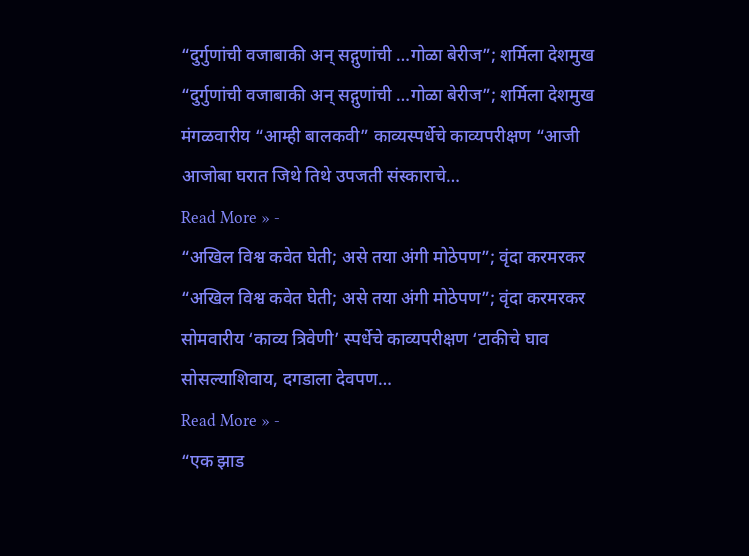“दुर्गुणांची वजाबाकी अन् सद्गुणांची …गोळा बेरीज”; शर्मिला देशमुख
“दुर्गुणांची वजाबाकी अन् सद्गुणांची …गोळा बेरीज”; शर्मिला देशमुख मंगळवारीय “आम्ही बालकवी” काव्यस्पर्धेचे काव्यपरीक्षण “आजी आजोबा घरात जिथे तिथे उपजती संस्काराचे…
Read More » -
“अखिल विश्व कवेत घेती; असे तया अंगी मोठेपण”; वृंदा करमरकर
“अखिल विश्व कवेत घेती; असे तया अंगी मोठेपण”; वृंदा करमरकर सोमवारीय ‘काव्य त्रिवेणी’ स्पर्धेचे काव्यपरीक्षण ‘टाकीचे घाव सोसल्याशिवाय, दगडाला देवपण…
Read More » -
“एक झाड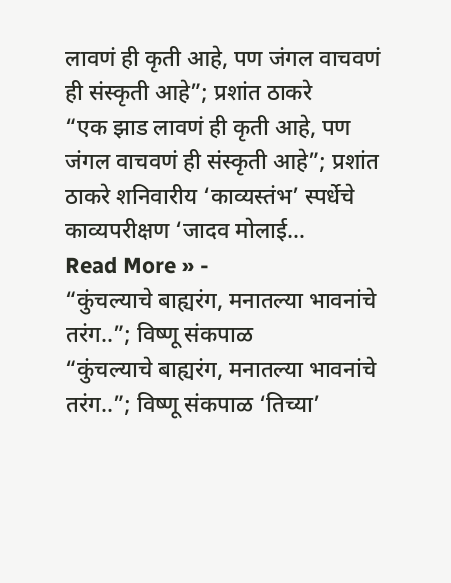लावणं ही कृती आहे, पण जंगल वाचवणं ही संस्कृती आहे”; प्रशांत ठाकरे
“एक झाड लावणं ही कृती आहे, पण जंगल वाचवणं ही संस्कृती आहे”; प्रशांत ठाकरे शनिवारीय ‘काव्यस्तंभ’ स्पर्धेचे काव्यपरीक्षण ‘जादव मोलाई…
Read More » -
“कुंचल्याचे बाह्यरंग, मनातल्या भावनांचे तरंग..”; विष्णू संकपाळ
“कुंचल्याचे बाह्यरंग, मनातल्या भावनांचे तरंग..”; विष्णू संकपाळ ‘तिच्या’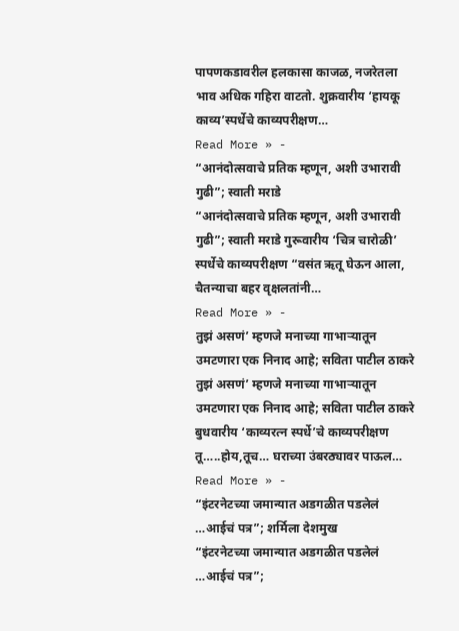पापणकडावरील हलकासा काजळ, नजरेतला भाव अधिक गहिरा वाटतो. शुक्रवारीय ‘हायकू काव्य’स्पर्धेचे काव्यपरीक्षण…
Read More » -
“आनंदोत्सवाचे प्रतिक म्हणून, अशी उभारावी गुढी”; स्वाती मराडे
“आनंदोत्सवाचे प्रतिक म्हणून, अशी उभारावी गुढी”; स्वाती मराडे गुरूवारीय ‘चित्र चारोळी’ स्पर्धेचे काव्यपरीक्षण “वसंत ऋतू घेऊन आला, चैतन्याचा बहर वृक्षलतांनी…
Read More » -
तुझं असणं’ म्हणजे मनाच्या गाभाऱ्यातून उमटणारा एक निनाद आहे; सविता पाटील ठाकरे
तुझं असणं’ म्हणजे मनाच्या गाभाऱ्यातून उमटणारा एक निनाद आहे; सविता पाटील ठाकरे बुधवारीय ‘काव्यरत्न स्पर्धे’चे काव्यपरीक्षण तू…..होय,तूच… घराच्या उंबरठ्यावर पाऊल…
Read More » -
“इंटरनेटच्या जमान्यात अडगळीत पडलेलं …आईचं पत्र”; शर्मिला देशमुख
“इंटरनेटच्या जमान्यात अडगळीत पडलेलं …आईचं पत्र”;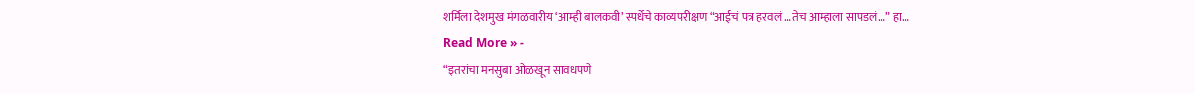शर्मिला देशमुख मंगळवारीय ‘आम्ही बालकवी’ स्पर्धेचे काव्यपरीक्षण “आईचं पत्र हरवलं …तेच आम्हाला सापडलं…” हा…
Read More » -
“इतरांचा मनसुबा ओळखून सावधपणे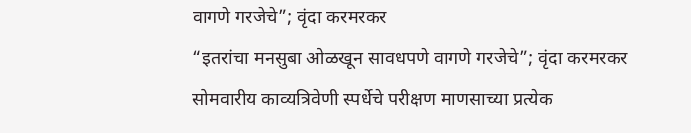वागणे गरजेचे”; वृंदा करमरकर
“इतरांचा मनसुबा ओळखून सावधपणे वागणे गरजेचे”; वृंदा करमरकर सोमवारीय काव्यत्रिवेणी स्पर्धेचे परीक्षण माणसाच्या प्रत्येक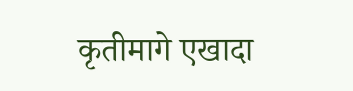कृतीमागे एखादा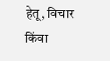हेतू, विचार किंवा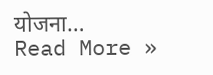योजना…
Read More »